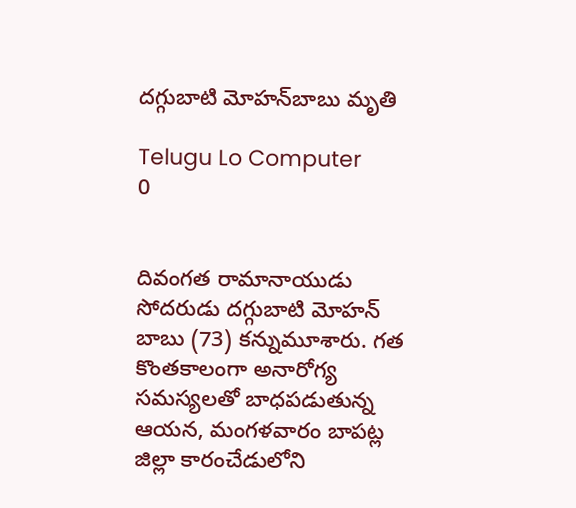దగ్గుబాటి మోహన్‌బాబు మృతి

Telugu Lo Computer
0


దివంగత రామానాయుడు సోదరుడు దగ్గుబాటి మోహన్‌ బాబు (73) కన్నుమూశారు. గత కొంతకాలంగా అనారోగ్య సమస్యలతో బాధపడుతున్న ఆయన, మంగళవారం బాపట్ల జిల్లా కారంచేడులోని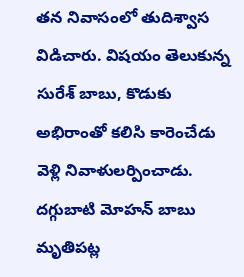తన నివాసంలో తుదిశ్వాస విడిచారు. విషయం తెలుకున్న సురేశ్‌ బాబు, కొడుకు అభిరాంతో కలిసి కారెంచేడు వెళ్లి నివాళులర్పించాడు.  దగ్గుబాటి మోహన్ బాబు మృతిపట్ల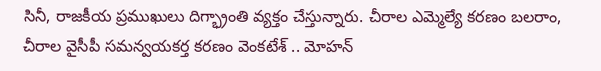సినీ, రాజకీయ ప్రముఖులు దిగ్భ్రాంతి వ్యక్తం చేస్తున్నారు. చీరాల ఎమ్మెల్యే కరణం బలరాం, చీరాల వైసీపీ సమన్వయకర్త కరణం వెంకటేశ్‌ .. మోహన్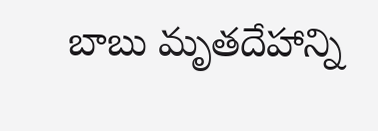బాబు మృతదేహాన్ని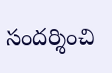సందర్శించి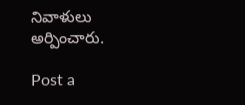నివాళులు అర్పించారు.

Post a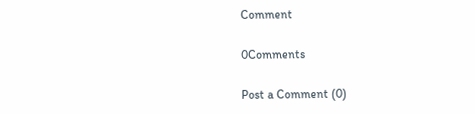Comment

0Comments

Post a Comment (0)